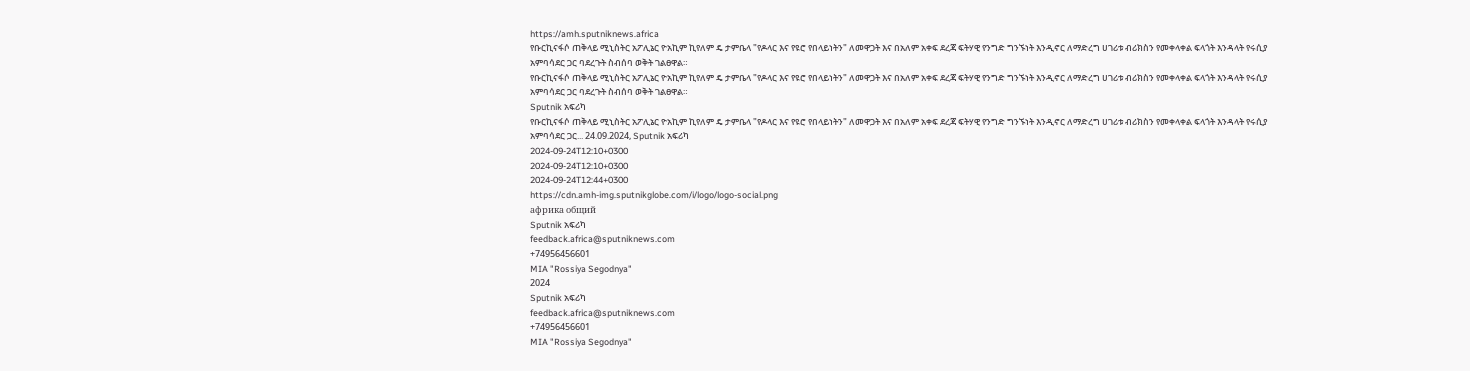https://amh.sputniknews.africa
የቡርኪናፋሶ ጠቅላይ ሚኒስትር አፖሊኔር ዮአኪም ኪየለም ዴ ታምቤላ "የዶላር እና የዩሮ የበላይነትን" ለመዋጋት እና በአለም አቀፍ ደረጃ ፍትሃዊ የንግድ ግንኙነት እንዲኖር ለማድረግ ሀገሪቱ ብሪክስን የመቀላቀል ፍላጎት እንዳላት የሩሲያ አምባሳደር ጋር ባደረጉት ስብሰባ ወቅት ገልፀዋል።
የቡርኪናፋሶ ጠቅላይ ሚኒስትር አፖሊኔር ዮአኪም ኪየለም ዴ ታምቤላ "የዶላር እና የዩሮ የበላይነትን" ለመዋጋት እና በአለም አቀፍ ደረጃ ፍትሃዊ የንግድ ግንኙነት እንዲኖር ለማድረግ ሀገሪቱ ብሪክስን የመቀላቀል ፍላጎት እንዳላት የሩሲያ አምባሳደር ጋር ባደረጉት ስብሰባ ወቅት ገልፀዋል።
Sputnik አፍሪካ
የቡርኪናፋሶ ጠቅላይ ሚኒስትር አፖሊኔር ዮአኪም ኪየለም ዴ ታምቤላ "የዶላር እና የዩሮ የበላይነትን" ለመዋጋት እና በአለም አቀፍ ደረጃ ፍትሃዊ የንግድ ግንኙነት እንዲኖር ለማድረግ ሀገሪቱ ብሪክስን የመቀላቀል ፍላጎት እንዳላት የሩሲያ አምባሳደር ጋር... 24.09.2024, Sputnik አፍሪካ
2024-09-24T12:10+0300
2024-09-24T12:10+0300
2024-09-24T12:44+0300
https://cdn.amh-img.sputnikglobe.com/i/logo/logo-social.png
африка общий
Sputnik አፍሪካ
feedback.africa@sputniknews.com
+74956456601
MIA "Rossiya Segodnya"
2024
Sputnik አፍሪካ
feedback.africa@sputniknews.com
+74956456601
MIA "Rossiya Segodnya"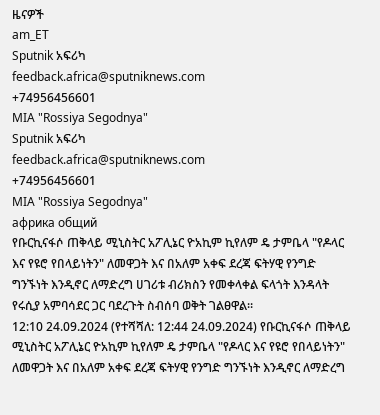ዜናዎች
am_ET
Sputnik አፍሪካ
feedback.africa@sputniknews.com
+74956456601
MIA "Rossiya Segodnya"
Sputnik አፍሪካ
feedback.africa@sputniknews.com
+74956456601
MIA "Rossiya Segodnya"
африка общий
የቡርኪናፋሶ ጠቅላይ ሚኒስትር አፖሊኔር ዮአኪም ኪየለም ዴ ታምቤላ "የዶላር እና የዩሮ የበላይነትን" ለመዋጋት እና በአለም አቀፍ ደረጃ ፍትሃዊ የንግድ ግንኙነት እንዲኖር ለማድረግ ሀገሪቱ ብሪክስን የመቀላቀል ፍላጎት እንዳላት የሩሲያ አምባሳደር ጋር ባደረጉት ስብሰባ ወቅት ገልፀዋል።
12:10 24.09.2024 (የተሻሻለ: 12:44 24.09.2024) የቡርኪናፋሶ ጠቅላይ ሚኒስትር አፖሊኔር ዮአኪም ኪየለም ዴ ታምቤላ "የዶላር እና የዩሮ የበላይነትን" ለመዋጋት እና በአለም አቀፍ ደረጃ ፍትሃዊ የንግድ ግንኙነት እንዲኖር ለማድረግ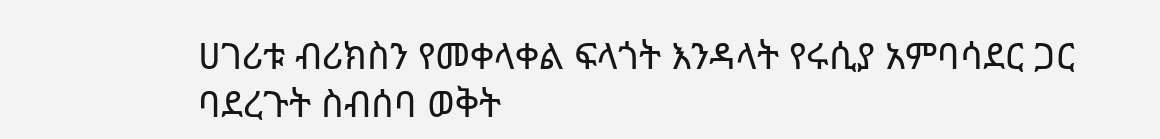ሀገሪቱ ብሪክስን የመቀላቀል ፍላጎት እንዳላት የሩሲያ አምባሳደር ጋር ባደረጉት ስብሰባ ወቅት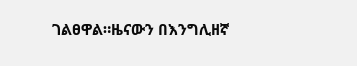ገልፀዋል።ዜናውን በእንግሊዘኛ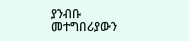ያንብቡ መተግበሪያውን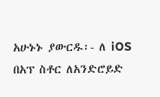አሁኑኑ ያውርዱ፡- ለ iOS በአፕ ስቶር ለአንድሮይድ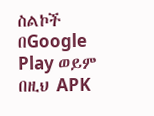ስልኮች በGoogle Play ወይም በዚህ APK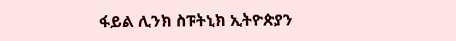ፋይል ሊንክ ስፑትኒክ ኢትዮጵያን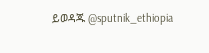ይወዳጁ @sputnik_ethiopia